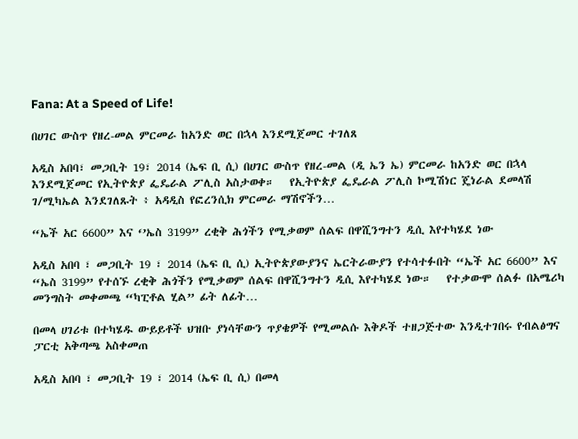Fana: At a Speed of Life!

በሀገር ውስጥ የዘረ-መል ምርመራ ከአንድ ወር በኋላ እንደሚጀመር ተገለጸ

አዲስ አበባ፣ መጋቢት 19፣ 2014 (ኤፍ ቢ ሲ) በሀገር ውስጥ የዘረ-መል (ዲ ኤን ኤ) ምርመራ ከአንድ ወር በኋላ እንደሚጀመር የኢትዮጵያ ፌዴራል ፖሊስ አስታወቀ።   የኢትዮጵያ ፌዴራል ፖሊስ ኮሚሽነር ጄነራል ደመላሽ ገ/ሚካኤል እንደገለጹት ፥ አዳዲስ የፎረንሲክ ምርመራ ማሽኖችን…

“ኤች አር 6600” እና ‘’ኤስ 3199” ረቂቅ ሕጎችን የሚቃወም ሰልፍ በዋሺንግተን ዲሲ እየተካሄደ ነው

አዲስ አበባ ፣ መጋቢት 19 ፣ 2014 (ኤፍ ቢ ሲ) ኢትዮጵያውያንና ኤርትራውያን የተሳተፉበት “ኤች አር 6600” እና “ኤስ 3199” የተሰኙ ረቂቅ ሕጎችን የሚቃወም ሰልፍ በዋሺንግተን ዲሲ እየተካሄደ ነው።   የተቃውሞ ሰልፉ በአሜሪካ መንግስት መቀመጫ “ካፒቶል ሂል” ፊት ለፊት…

በመላ ሀገሪቱ በተካሄዱ ውይይቶች ህዝቡ ያነሳቸውን ጥያቄዎች የሚመልሱ እቅዶች ተዘጋጅተው እንዲተገበሩ የብልፅግና ፓርቲ አቅጣጫ አስቀመጠ

አዲስ አበባ ፣ መጋቢት 19 ፣ 2014 (ኤፍ ቢ ሲ) በመላ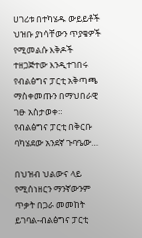ሀገሪቱ በተካሄዱ ውይይቶች ህዝቡ ያነሳቸውን ጥያቄዎች የሚመልሱ እቅዶች ተዘጋጅተው እንዲተገበሩ የብልፅግና ፓርቲ አቅጣጫ ማስቀመጡን በማህበራዊ ገፁ አስታወቀ።   የብልፅግና ፓርቲ በቅርቡ ባካሄደው አንደኛ ጉባዔው…

በህዝብ ህልውና ላይ የሚሰነዘርን ማንኛውንም ጥቃት በጋራ መመከት ይገባል-ብልፅግና ፓርቲ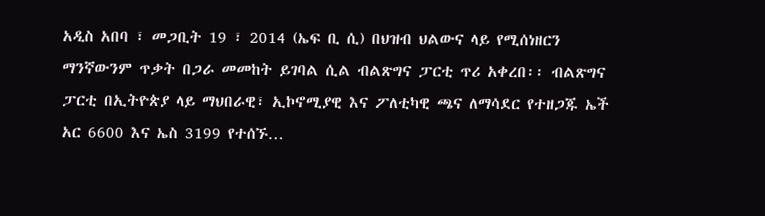አዲስ አበባ ፣ መጋቢት 19 ፣ 2014 (ኤፍ ቢ ሲ) በህዝብ ህልውና ላይ የሚሰነዘርን ማንኛውንም ጥቃት በጋራ መመከት ይገባል ሲል ብልጽግና ፓርቲ ጥሪ አቀረበ፡፡ ብልጽግና ፓርቲ በኢትዮጵያ ላይ ማህበራዊ፣ ኢኮኖሚያዊ እና ፖለቲካዊ ጫና ለማሳደር የተዘጋጁ ኤች አር 6600 እና ኤስ 3199 የተሰኙ…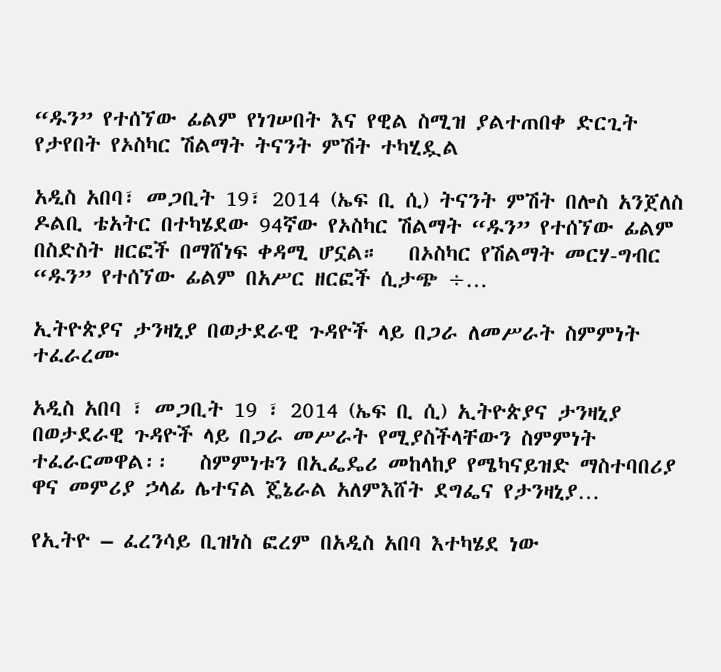“ዱን” የተሰኘው ፊልም የነገሠበት እና የዊል ስሚዝ ያልተጠበቀ ድርጊት የታየበት የኦስካር ሽልማት ትናንት ምሽት ተካሂዷል

አዲስ አበባ፣ መጋቢት 19፣ 2014 (ኤፍ ቢ ሲ) ትናንት ምሽት በሎስ አንጀለስ ዶልቢ ቴአትር በተካሄደው 94ኛው የኦስካር ሽልማት “ዱን” የተሰኘው ፊልም በስድስት ዘርፎች በማሸነፍ ቀዳሚ ሆኗል።   በኦስካር የሽልማት መርሃ-ግብር “ዱን” የተሰኘው ፊልም በአሥር ዘርፎች ሲታጭ ÷…

ኢትዮጵያና ታንዛኒያ በወታደራዊ ጉዳዮች ላይ በጋራ ለመሥራት ስምምነት ተፈራረሙ

አዲስ አበባ ፣ መጋቢት 19 ፣ 2014 (ኤፍ ቢ ሲ) ኢትዮጵያና ታንዛኒያ በወታደራዊ ጉዳዮች ላይ በጋራ መሥራት የሚያስችላቸውን ስምምነት ተፈራርመዋል፡፡   ስምምነቱን በኢፌዴሪ መከላከያ የሜካናይዝድ ማስተባበሪያ ዋና መምሪያ ኃላፊ ሌተናል ጄኔራል አለምእሸት ደግፌና የታንዛኒያ…

የኢትዮ – ፈረንሳይ ቢዝነስ ፎረም በአዲስ አበባ እተካሄደ ነው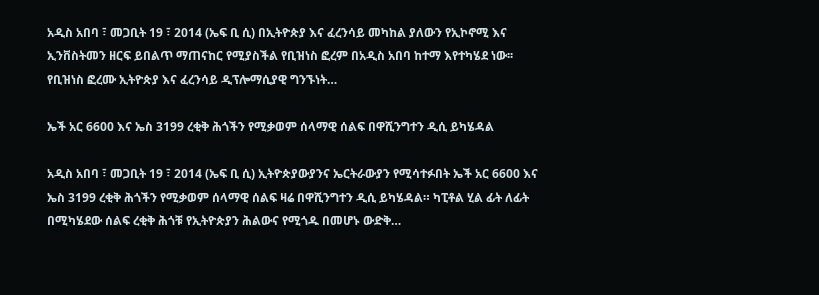አዲስ አበባ ፣ መጋቢት 19 ፣ 2014 (ኤፍ ቢ ሲ) በኢትዮጵያ እና ፈረንሳይ መካከል ያለውን የኢኮኖሚ እና ኢንቨስትመን ዘርፍ ይበልጥ ማጠናከር የሚያስችል የቢዝነስ ፎረም በአዲስ አበባ ከተማ እየተካሄደ ነው፡፡   የቢዝነስ ፎረሙ ኢትዮጵያ እና ፈረንሳይ ዲፕሎማሲያዊ ግንኙነት…

ኤች አር 6600 እና ኤስ 3199 ረቂቅ ሕጎችን የሚቃወም ሰላማዊ ሰልፍ በዋሺንግተን ዲሲ ይካሄዳል

አዲስ አበባ ፣ መጋቢት 19 ፣ 2014 (ኤፍ ቢ ሲ) ኢትዮጵያውያንና ኤርትራውያን የሚሳተፉበት ኤች አር 6600 እና ኤስ 3199 ረቂቅ ሕጎችን የሚቃወም ሰላማዊ ሰልፍ ዛሬ በዋሺንግተን ዲሲ ይካሄዳል። ካፒቶል ሂል ፊት ለፊት በሚካሄደው ሰልፍ ረቂቅ ሕጎቹ የኢትዮጵያን ሕልውና የሚጎዱ በመሆኑ ውድቅ…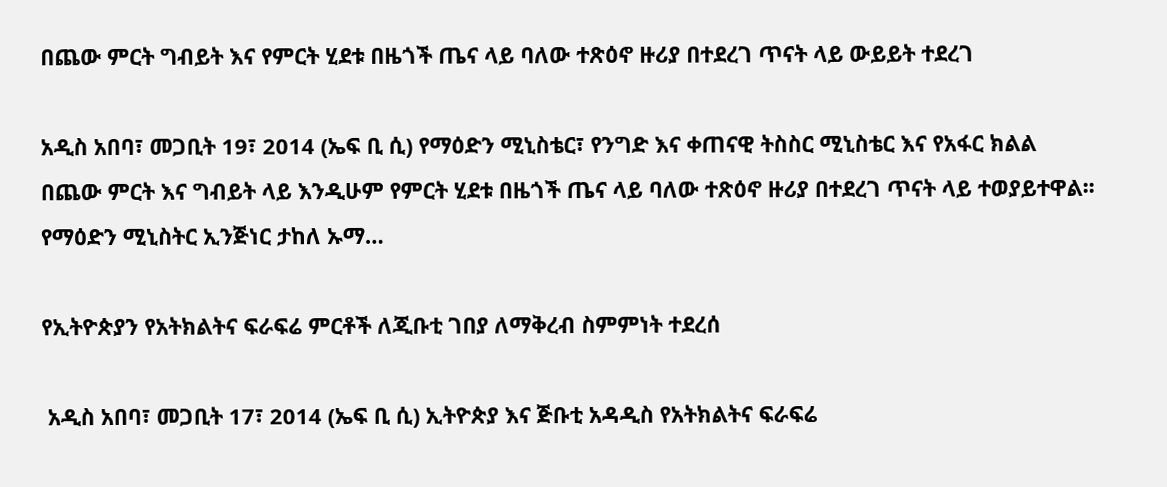በጨው ምርት ግብይት እና የምርት ሂደቱ በዜጎች ጤና ላይ ባለው ተጽዕኖ ዙሪያ በተደረገ ጥናት ላይ ውይይት ተደረገ

አዲስ አበባ፣ መጋቢት 19፣ 2014 (ኤፍ ቢ ሲ) የማዕድን ሚኒስቴር፣ የንግድ እና ቀጠናዊ ትስስር ሚኒስቴር እና የአፋር ክልል በጨው ምርት እና ግብይት ላይ እንዲሁም የምርት ሂደቱ በዜጎች ጤና ላይ ባለው ተጽዕኖ ዙሪያ በተደረገ ጥናት ላይ ተወያይተዋል፡፡ የማዕድን ሚኒስትር ኢንጅነር ታከለ ኡማ…

የኢትዮጵያን የአትክልትና ፍራፍሬ ምርቶች ለጂቡቲ ገበያ ለማቅረብ ስምምነት ተደረሰ

 አዲስ አበባ፣ መጋቢት 17፣ 2014 (ኤፍ ቢ ሲ) ኢትዮጵያ እና ጅቡቲ አዳዲስ የአትክልትና ፍራፍሬ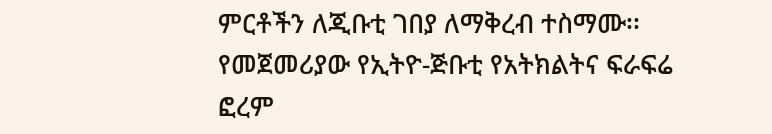ምርቶችን ለጂቡቲ ገበያ ለማቅረብ ተስማሙ፡፡ የመጀመሪያው የኢትዮ-ጅቡቲ የአትክልትና ፍራፍሬ ፎረም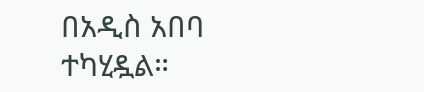በአዲስ አበባ ተካሂዷል።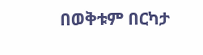በወቅቱም በርካታ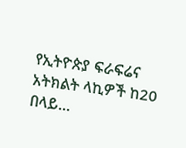የኢትዮጵያ ፍራፍሬና አትክልት ላኪዎች ከ20 በላይ…